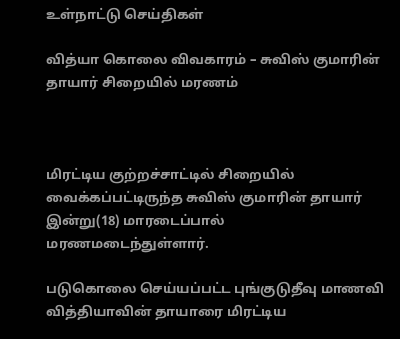உள்நாட்டு செய்திகள்

வித்யா கொலை விவகாரம் – சுவிஸ் குமாரின் தாயார் சிறையில் மரணம்



மிரட்டிய குற்றச்சாட்டில் சிறையில் வைக்கப்பட்டிருந்த சுவிஸ் குமாரின் தாயார் இன்று(18) மாரடைப்பால் மரணமடைந்துள்ளார்.

படுகொலை செய்யப்பட்ட புங்குடுதீவு மாணவி வித்தியாவின் தாயாரை மிரட்டிய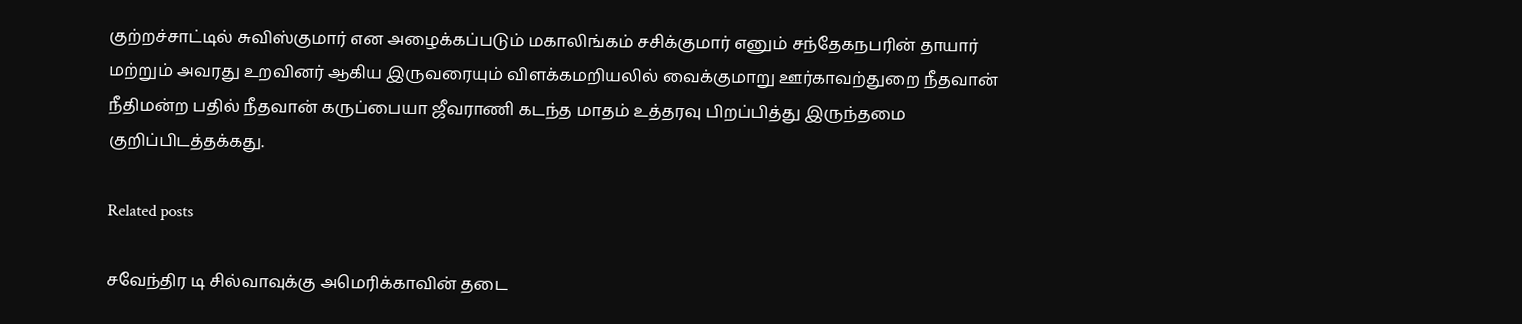குற்றச்சாட்டில் சுவிஸ்குமார் என அழைக்கப்படும் மகாலிங்கம் சசிக்குமார் எனும் சந்தேகநபரின் தாயார் மற்றும் அவரது உறவினர் ஆகிய இருவரையும் விளக்கமறியலில் வைக்குமாறு ஊர்காவற்துறை நீதவான் நீதிமன்ற பதில் நீதவான் கருப்பையா ஜீவராணி கடந்த மாதம் உத்தரவு பிறப்பித்து இருந்தமை குறிப்பிடத்தக்கது.

Related posts

சவேந்திர டி சில்வாவுக்கு அமெரிக்காவின் தடை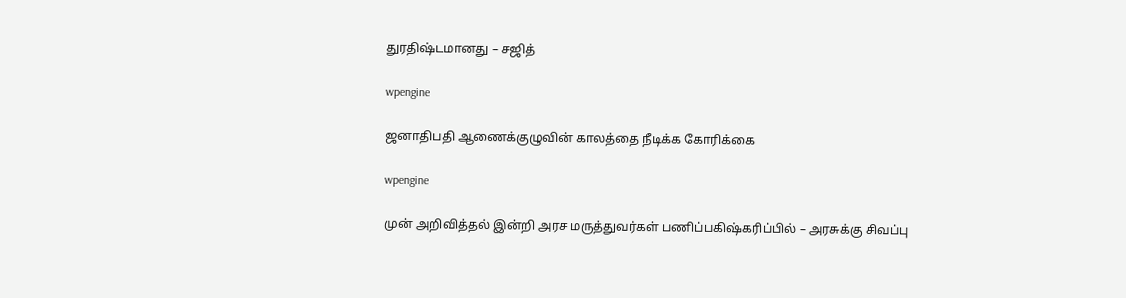துரதிஷ்டமானது – சஜித்

wpengine

ஜனாதிபதி ஆணைக்குழுவின் காலத்தை நீடிக்க கோரிக்கை

wpengine

முன் அறிவித்தல் இன்றி அரச மருத்துவர்கள் பணிப்பகிஷ்கரிப்பில் – அரசுக்கு சிவப்பு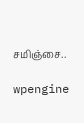சமிஞ்சை..

wpengine